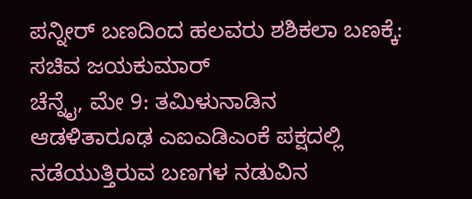ಪನ್ನೀರ್ ಬಣದಿಂದ ಹಲವರು ಶಶಿಕಲಾ ಬಣಕ್ಕೆ: ಸಚಿವ ಜಯಕುಮಾರ್
ಚೆನ್ನೈ, ಮೇ 9: ತಮಿಳುನಾಡಿನ ಆಡಳಿತಾರೂಢ ಎಐಎಡಿಎಂಕೆ ಪಕ್ಷದಲ್ಲಿ ನಡೆಯುತ್ತಿರುವ ಬಣಗಳ ನಡುವಿನ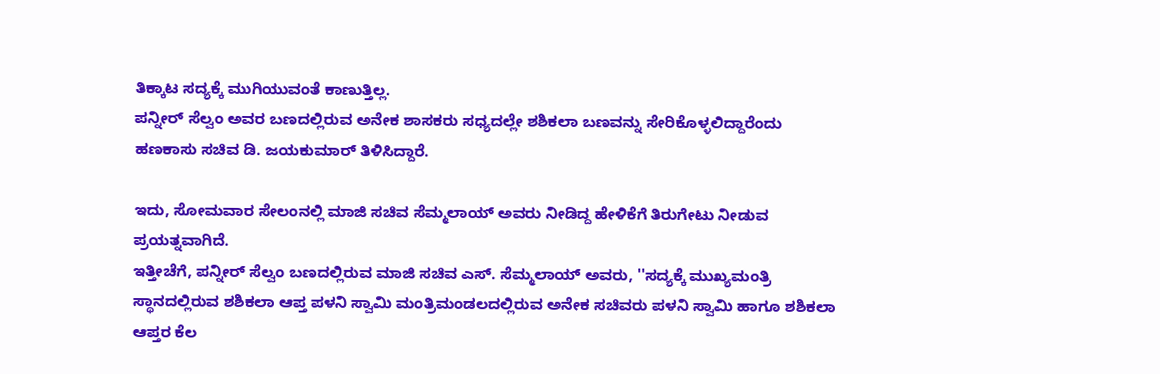ತಿಕ್ಕಾಟ ಸದ್ಯಕ್ಕೆ ಮುಗಿಯುವಂತೆ ಕಾಣುತ್ತಿಲ್ಲ.
ಪನ್ನೀರ್ ಸೆಲ್ವಂ ಅವರ ಬಣದಲ್ಲಿರುವ ಅನೇಕ ಶಾಸಕರು ಸಧ್ಯದಲ್ಲೇ ಶಶಿಕಲಾ ಬಣವನ್ನು ಸೇರಿಕೊಳ್ಳಲಿದ್ದಾರೆಂದು ಹಣಕಾಸು ಸಚಿವ ಡಿ. ಜಯಕುಮಾರ್ ತಿಳಿಸಿದ್ದಾರೆ.

ಇದು, ಸೋಮವಾರ ಸೇಲಂನಲ್ಲಿ ಮಾಜಿ ಸಚಿವ ಸೆಮ್ಮಲಾಯ್ ಅವರು ನೀಡಿದ್ದ ಹೇಳಿಕೆಗೆ ತಿರುಗೇಟು ನೀಡುವ ಪ್ರಯತ್ನವಾಗಿದೆ.
ಇತ್ತೀಚೆಗೆ, ಪನ್ನೀರ್ ಸೆಲ್ವಂ ಬಣದಲ್ಲಿರುವ ಮಾಜಿ ಸಚಿವ ಎಸ್. ಸೆಮ್ಮಲಾಯ್ ಅವರು, ''ಸದ್ಯಕ್ಕೆ ಮುಖ್ಯಮಂತ್ರಿ ಸ್ಥಾನದಲ್ಲಿರುವ ಶಶಿಕಲಾ ಆಪ್ತ ಪಳನಿ ಸ್ವಾಮಿ ಮಂತ್ರಿಮಂಡಲದಲ್ಲಿರುವ ಅನೇಕ ಸಚಿವರು ಪಳನಿ ಸ್ವಾಮಿ ಹಾಗೂ ಶಶಿಕಲಾ ಆಪ್ತರ ಕೆಲ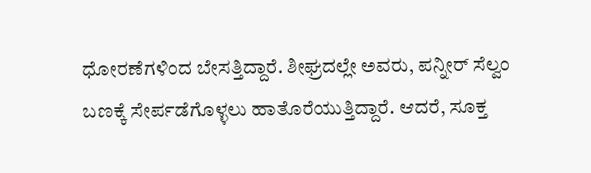ಧೋರಣೆಗಳಿಂದ ಬೇಸತ್ತಿದ್ದಾರೆ. ಶೀಘ್ರದಲ್ಲೇ ಅವರು, ಪನ್ನೀರ್ ಸೆಲ್ವಂ ಬಣಕ್ಕೆ ಸೇರ್ಪಡೆಗೊಳ್ಳಲು ಹಾತೊರೆಯುತ್ತಿದ್ದಾರೆ. ಆದರೆ, ಸೂಕ್ತ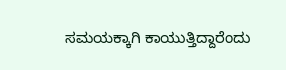ಸಮಯಕ್ಕಾಗಿ ಕಾಯುತ್ತಿದ್ದಾರೆಂದು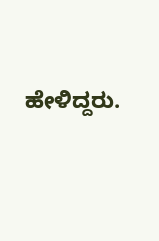ಹೇಳಿದ್ದರು.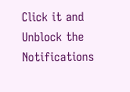Click it and Unblock the Notifications